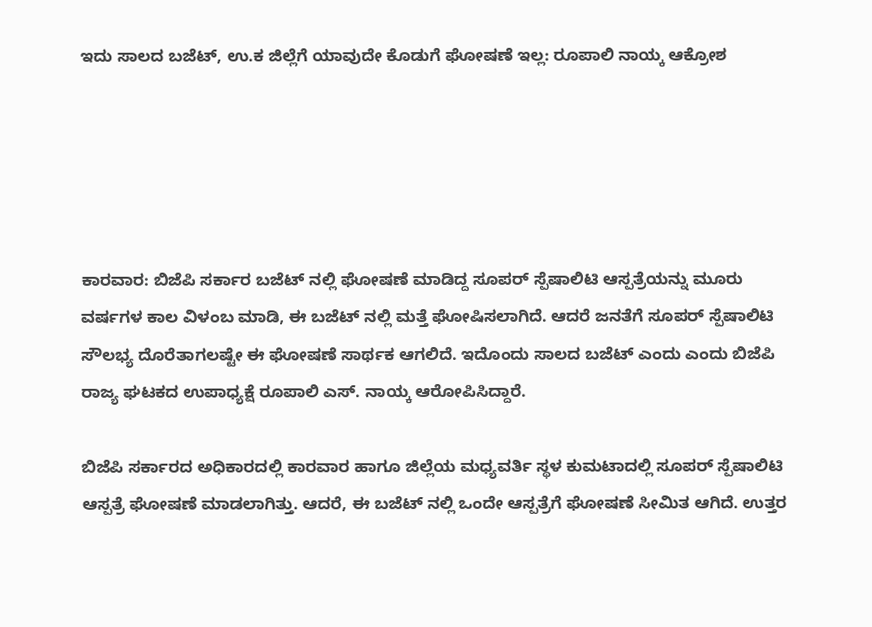ಇದು ಸಾಲದ ಬಜೆಟ್, ಉ.ಕ ಜಿಲ್ಲೆಗೆ ಯಾವುದೇ ಕೊಡುಗೆ ಘೋಷಣೆ ಇಲ್ಲ: ರೂಪಾಲಿ ನಾಯ್ಕ ಆಕ್ರೋಶ





ಕಾರವಾರ: ಬಿಜೆಪಿ ಸರ್ಕಾರ ಬಜೆಟ್ ನಲ್ಲಿ ಘೋಷಣೆ ಮಾಡಿದ್ದ ಸೂಪರ್ ಸ್ಪೆಷಾಲಿಟಿ ಆಸ್ಪತ್ರೆಯನ್ನು ಮೂರು ವರ್ಷಗಳ ಕಾಲ ವಿಳಂಬ ಮಾಡಿ, ಈ ಬಜೆಟ್ ನಲ್ಲಿ ಮತ್ತೆ ಘೋಷಿಸಲಾಗಿದೆ. ಆದರೆ ಜನತೆಗೆ ಸೂಪರ್ ಸ್ಪೆಷಾಲಿಟಿ ಸೌಲಭ್ಯ ದೊರೆತಾಗಲಷ್ಟೇ ಈ ಘೋಷಣೆ ಸಾರ್ಥಕ ಆಗಲಿದೆ. ಇದೊಂದು ಸಾಲದ‌‌ ಬಜೆಟ್‌ ಎಂದು ಎಂದು ಬಿಜೆಪಿ ರಾಜ್ಯ ಘಟಕದ ಉಪಾಧ್ಯಕ್ಷೆ ರೂಪಾಲಿ ಎಸ್. ನಾಯ್ಕ ಆರೋಪಿಸಿದ್ದಾರೆ.

ಬಿಜೆಪಿ ಸರ್ಕಾರದ ಅಧಿಕಾರದಲ್ಲಿ ಕಾರವಾರ ಹಾಗೂ ಜಿಲ್ಲೆಯ ಮಧ್ಯವರ್ತಿ ಸ್ಥಳ ಕುಮಟಾದಲ್ಲಿ ಸೂಪರ್ ಸ್ಪೆಷಾಲಿಟಿ ಆಸ್ಪತ್ರೆ ಘೋಷಣೆ ಮಾಡಲಾಗಿತ್ತು. ಆದರೆ, ಈ ಬಜೆಟ್ ನಲ್ಲಿ ಒಂದೇ ಆಸ್ಪತ್ರೆಗೆ ಘೋಷಣೆ ಸೀಮಿತ ಆಗಿದೆ. ಉತ್ತರ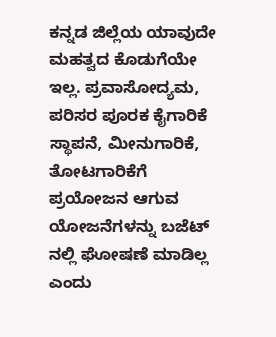ಕನ್ನಡ ಜಿಲ್ಲೆಯ ಯಾವುದೇ ಮಹತ್ವದ ಕೊಡುಗೆಯೇ ಇಲ್ಲ. ಪ್ರವಾಸೋದ್ಯಮ, ಪರಿಸರ ಪೂರಕ ಕೈಗಾರಿಕೆ ಸ್ಥಾಪನೆ, ಮೀನುಗಾರಿಕೆ, ತೋಟಗಾರಿಕೆಗೆ ಪ್ರಯೋಜನ ಆಗುವ ಯೋಜನೆಗಳನ್ನು ಬಜೆಟ್ ನಲ್ಲಿ ಘೋಷಣೆ ಮಾಡಿಲ್ಲ ಎಂದು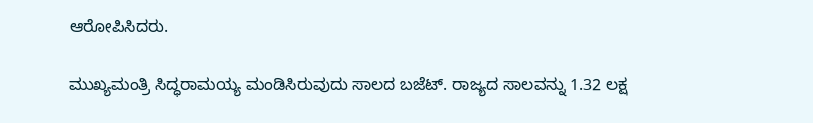ಆರೋಪಿಸಿದರು.

ಮುಖ್ಯಮಂತ್ರಿ ಸಿದ್ಧರಾಮಯ್ಯ ಮಂಡಿಸಿರುವುದು ಸಾಲದ ಬಜೆಟ್. ರಾಜ್ಯದ ಸಾಲವನ್ನು 1.32 ಲಕ್ಷ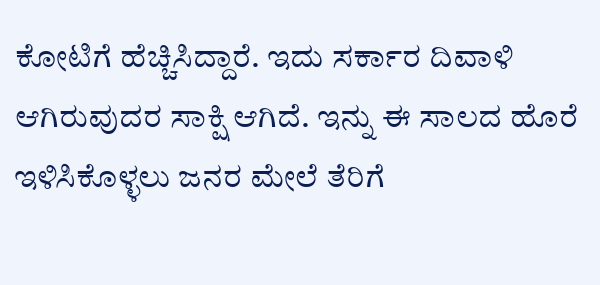ಕೋಟಿಗೆ ಹೆಚ್ಚಿಸಿದ್ದಾರೆ. ಇದು ಸರ್ಕಾರ ದಿವಾಳಿ ಆಗಿರುವುದರ ಸಾಕ್ಷಿ ಆಗಿದೆ. ಇನ್ನು ಈ ಸಾಲದ ಹೊರೆ ಇಳಿಸಿಕೊಳ್ಳಲು ಜನರ ಮೇಲೆ ತೆರಿಗೆ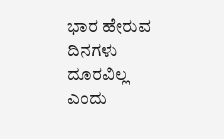ಭಾರ ಹೇರುವ ದಿನಗಳು ದೂರವಿಲ್ಲ ಎಂದು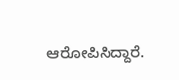ಆರೋಪಿಸಿದ್ದಾರೆ.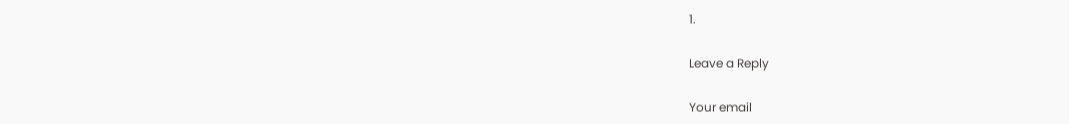1.

Leave a Reply

Your email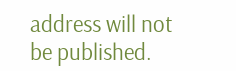address will not be published.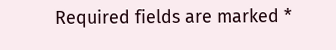Required fields are marked *